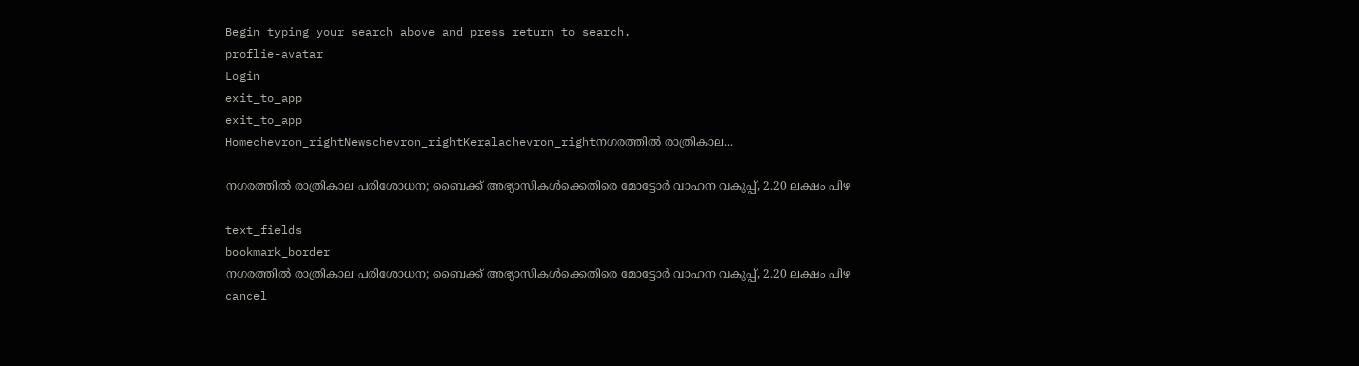Begin typing your search above and press return to search.
proflie-avatar
Login
exit_to_app
exit_to_app
Homechevron_rightNewschevron_rightKeralachevron_rightനഗരത്തിൽ രാത്രികാല...

നഗരത്തിൽ രാത്രികാല പരിശോധന; ബൈക്ക് അഭ്യാസികൾക്കെതിരെ മോട്ടോർ വാഹന വകുപ്പ്, 2.20 ലക്ഷം പിഴ

text_fields
bookmark_border
നഗരത്തിൽ രാത്രികാല പരിശോധന; ബൈക്ക് അഭ്യാസികൾക്കെതിരെ മോട്ടോർ വാഹന വകുപ്പ്, 2.20 ലക്ഷം പിഴ
cancel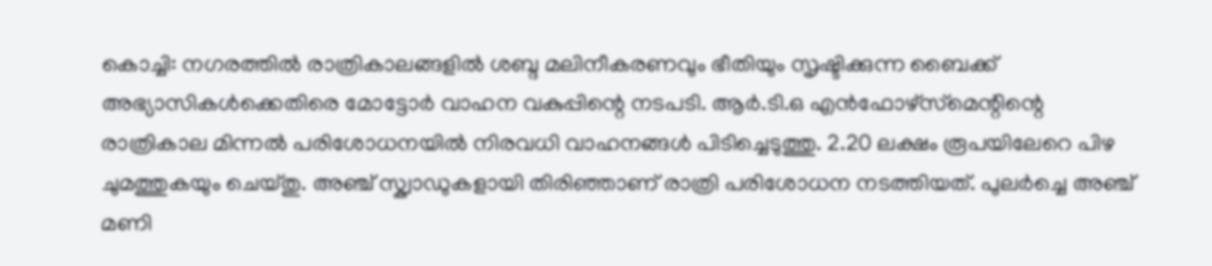കൊച്ചി: നഗരത്തിൽ രാത്രികാലങ്ങളിൽ ശബ്ദ മലിനീകരണവും ഭീതിയും സൃഷ്ടിക്കുന്ന ബൈക്ക് അഭ്യാസികൾക്കെതിരെ മോട്ടോർ വാഹന വകുപ്പിന്റെ നടപടി. ആർ.ടി.ഒ എൻഫോഴ്‌സ്‌മെന്റിന്റെ രാത്രികാല മിന്നൽ പരിശോധനയിൽ നിരവധി വാഹനങ്ങൾ പിടിച്ചെടുത്തു. 2.20 ലക്ഷം രൂപയിലേറെ പിഴ ചുമത്തുകയും ചെയ്തു. അഞ്ച് സ്ക്വാഡുകളായി തിരിഞ്ഞാണ് രാത്രി പരിശോധന നടത്തിയത്. പുലർച്ചെ അഞ്ച് മണി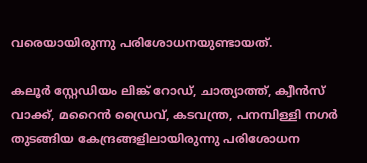വരെയായിരുന്നു പരിശോധനയുണ്ടായത്.

കലൂർ സ്റ്റേഡിയം ലിങ്ക് റോഡ്, ചാത്യാത്ത്, ക്വീൻസ് വാക്ക്, മറൈൻ ഡ്രൈവ്, കടവന്ത്ര, പനമ്പിള്ളി നഗർ തുടങ്ങിയ കേന്ദ്രങ്ങളിലായിരുന്നു പരിശോധന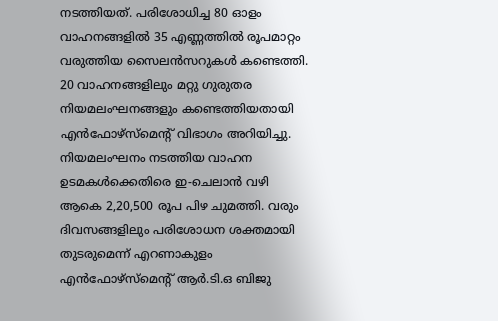നടത്തിയത്. പരിശോധിച്ച 80 ഓളം വാഹനങ്ങളിൽ 35 എണ്ണത്തിൽ രൂപമാറ്റം വരുത്തിയ സൈലൻസറുകൾ കണ്ടെത്തി. 20 വാഹനങ്ങളിലും മറ്റു ഗുരുതര നിയമലംഘനങ്ങളും കണ്ടെത്തിയതായി എൻഫോഴ്‌സ്‌മെന്റ് വിഭാഗം അറിയിച്ചു. നിയമലംഘനം നടത്തിയ വാഹന ഉടമകൾക്കെതിരെ ഇ-ചെലാൻ വഴി ആകെ 2,20,500 രൂപ പിഴ ചുമത്തി. വരും ദിവസങ്ങളിലും പരിശോധന ശക്തമായി തുടരുമെന്ന് എറണാകുളം എൻഫോഴ്‌സ്‌മെന്റ് ആർ.ടി.ഒ ബിജു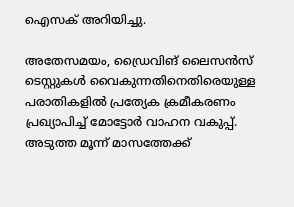ഐസക് അറിയിച്ചു.

അതേസമയം, ഡ്രൈവിങ് ലൈസൻസ് ടെസ്റ്റുകൾ വൈകുന്നതിനെതിരെയുള്ള പരാതികളിൽ പ്രത്യേക ക്രമീകരണം പ്രഖ്യാപിച്ച് മോട്ടോർ വാഹന വകുപ്പ്. അടുത്ത മൂന്ന് മാസത്തേക്ക്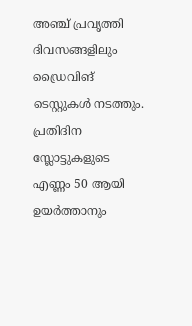അഞ്ച് പ്രവൃത്തി ദിവസങ്ങളിലും ഡ്രൈവിങ് ടെസ്റ്റുകൾ നടത്തും. പ്രതിദിന സ്ലോട്ടുകളുടെ എണ്ണം 50 ആയി ഉയർത്താനും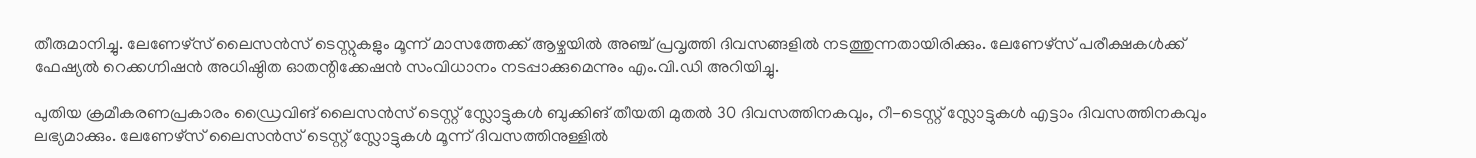തീരുമാനിച്ചു. ലേണേഴ്സ് ലൈസൻസ് ടെസ്റ്റുകളും മൂന്ന് മാസത്തേക്ക് ആഴ്ചയിൽ അഞ്ച് പ്രവൃത്തി ദിവസങ്ങളിൽ നടത്തുന്നതായിരിക്കും. ലേണേഴ്സ് പരീക്ഷകൾക്ക് ഫേഷ്യൽ റെക്കഗ്നിഷൻ അധിഷ്ഠിത ഓതന്റിക്കേഷൻ സംവിധാനം നടപ്പാക്കുമെന്നും എം.വി.ഡി അറിയിച്ചു.

പുതിയ ക്രമീകരണപ്രകാരം ഡ്രൈവിങ് ലൈസൻസ് ടെസ്റ്റ് സ്ലോട്ടുകൾ ബുക്കിങ് തീയതി മുതൽ 30 ദിവസത്തിനകവും, റീ-ടെസ്റ്റ് സ്ലോട്ടുകൾ എട്ടാം ദിവസത്തിനകവും ലഭ്യമാക്കും. ലേണേഴ്സ് ലൈസൻസ് ടെസ്റ്റ് സ്ലോട്ടുകൾ മൂന്ന് ദിവസത്തിനുള്ളിൽ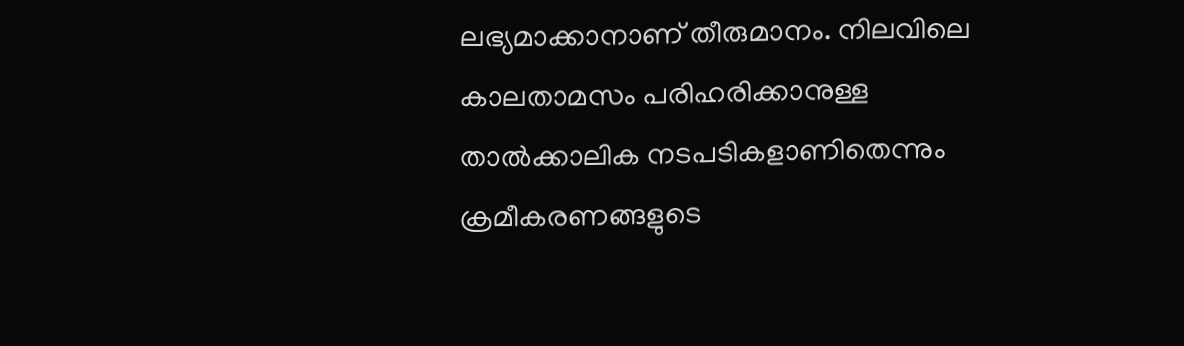ലഭ്യമാക്കാനാണ് തീരുമാനം. നിലവിലെ കാലതാമസം പരിഹരിക്കാനുള്ള താൽക്കാലിക നടപടികളാണിതെന്നും ക്രമീകരണങ്ങളുടെ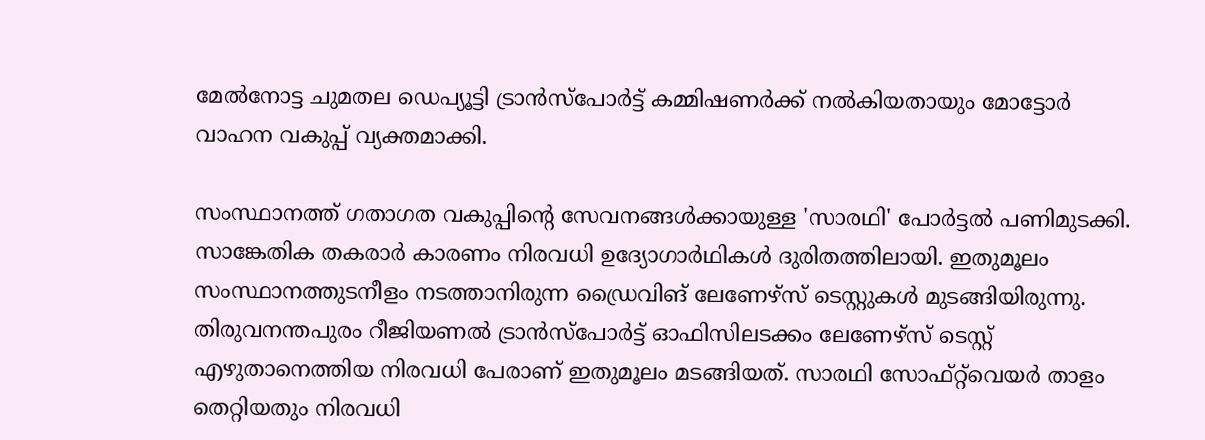മേൽനോട്ട ചുമതല ഡെപ്യൂട്ടി ട്രാൻസ്പോർട്ട് കമ്മിഷണർക്ക് നൽകിയതായും മോട്ടോർ വാഹന വകുപ്പ് വ്യക്തമാക്കി.

സംസ്ഥാനത്ത് ഗതാഗത വകുപ്പിന്റെ സേവനങ്ങൾക്കായുള്ള 'സാരഥി' പോർട്ടൽ പണിമുടക്കി. സാങ്കേതിക തകരാർ കാരണം നിരവധി ഉദ്യോഗാർഥികൾ ദുരിതത്തിലായി. ഇതുമൂലം സംസ്ഥാനത്തുടനീളം നടത്താനിരുന്ന ഡ്രൈവിങ് ലേണേഴ്സ് ടെസ്റ്റുകൾ മുടങ്ങിയിരുന്നു. തിരുവനന്തപുരം റീജിയണൽ ട്രാൻസ്പോർട്ട് ഓഫിസിലടക്കം ലേണേഴ്സ് ടെസ്റ്റ് എഴുതാനെത്തിയ നിരവധി പേരാണ് ഇതുമൂലം മടങ്ങിയത്. സാരഥി സോഫ്റ്റ്‌വെയർ താളം തെറ്റിയതും നിരവധി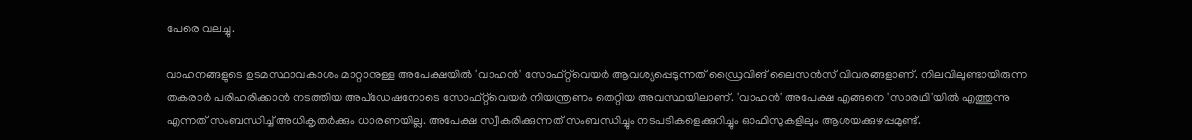പേരെ വലച്ചു.

വാഹനങ്ങളുടെ ഉടമസ്ഥാവകാശം മാറ്റാനുള്ള അപേക്ഷയിൽ 'വാഹൻ' സോഫ്റ്റ്‌വെയർ ആവശ്യപ്പെടുന്നത് ഡ്രൈവിങ് ലൈസൻസ് വിവരങ്ങളാണ്. നിലവിലുണ്ടായിരുന്ന തകരാർ പരിഹരിക്കാൻ നടത്തിയ അപ്‌ഡേഷനോടെ സോഫ്റ്റ്‌വെയർ നിയന്ത്രണം തെറ്റിയ അവസ്ഥയിലാണ്. 'വാഹൻ' അപേക്ഷ എങ്ങനെ 'സാരഥി'യിൽ എത്തുന്നു എന്നത് സംബന്ധിച്ച് അധികൃതർക്കും ധാരണയില്ല. അപേക്ഷ സ്വീകരിക്കുന്നത് സംബന്ധിച്ചും നടപടികളെക്കുറിച്ചും ഓഫിസുകളിലും ആശയക്കുഴപ്പമുണ്ട്.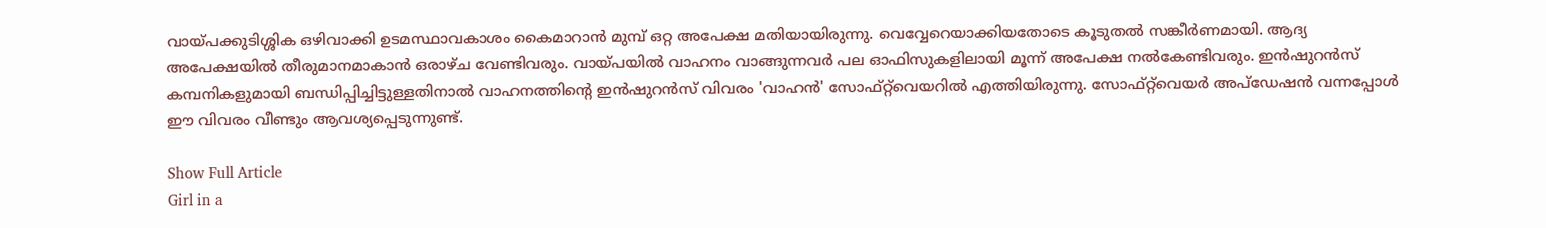വായ്പക്കുടിശ്ശിക ഒഴിവാക്കി ഉടമസ്ഥാവകാശം കൈമാറാൻ മുമ്പ് ഒറ്റ അപേക്ഷ മതിയായിരുന്നു. വെവ്വേറെയാക്കിയതോടെ കൂടുതൽ സങ്കീർണമായി. ആദ്യ അപേക്ഷയിൽ തീരുമാനമാകാൻ ഒരാഴ്ച വേണ്ടിവരും. വായ്പയിൽ വാഹനം വാങ്ങുന്നവർ പല ഓഫിസുകളിലായി മൂന്ന് അപേക്ഷ നൽകേണ്ടിവരും. ഇൻഷുറൻസ് കമ്പനികളുമായി ബന്ധിപ്പിച്ചിട്ടുള്ളതിനാൽ വാഹനത്തിന്റെ ഇൻഷുറൻസ് വിവരം 'വാഹൻ' സോഫ്റ്റ്‌വെയറിൽ എത്തിയിരുന്നു. സോഫ്റ്റ്‌വെയർ അപ്‌ഡേഷൻ വന്നപ്പോൾ ഈ വിവരം വീണ്ടും ആവശ്യപ്പെടുന്നുണ്ട്.

Show Full Article
Girl in a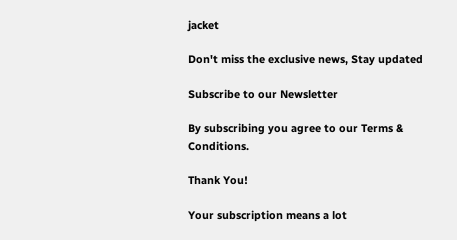jacket

Don't miss the exclusive news, Stay updated

Subscribe to our Newsletter

By subscribing you agree to our Terms & Conditions.

Thank You!

Your subscription means a lot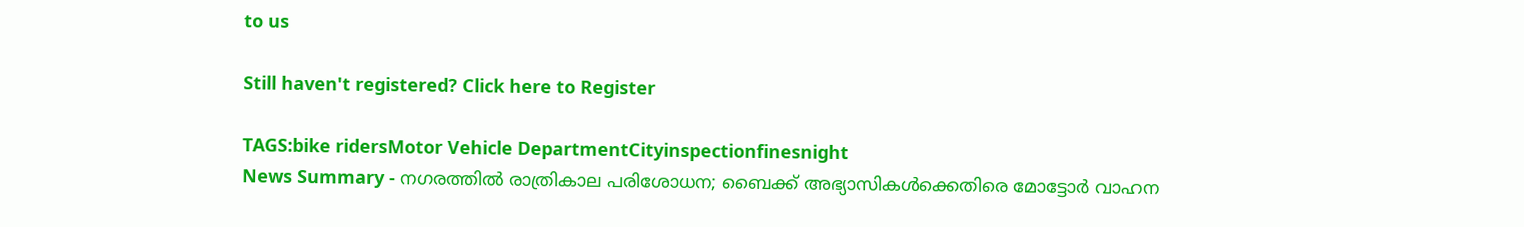to us

Still haven't registered? Click here to Register

TAGS:bike ridersMotor Vehicle DepartmentCityinspectionfinesnight
News Summary - നഗരത്തിൽ രാത്രികാല പരിശോധന; ബൈക്ക് അഭ്യാസികൾക്കെതിരെ മോട്ടോർ വാഹന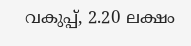വകുപ്പ്, 2.20 ലക്ഷം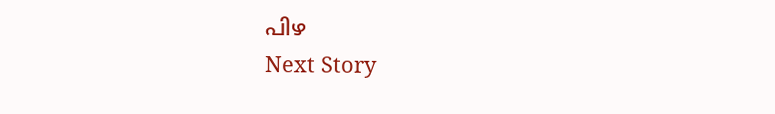പിഴ
Next Story